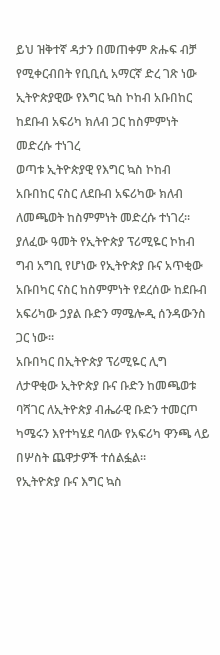ይህ ዝቅተኛ ዳታን በመጠቀም ጽሑፍ ብቻ የሚቀርብበት የቢቢሲ አማርኛ ድረ ገጽ ነው
ኢትዮጵያዊው የእግር ኳስ ኮከብ አቡበከር ከደቡብ አፍሪካ ክለብ ጋር ከስምምነት መድረሱ ተነገረ
ወጣቱ ኢትዮጵያዊ የእግር ኳስ ኮከብ አቡበከር ናስር ለደቡብ አፍሪካው ክለብ ለመጫወት ከስምምነት መድረሱ ተነገረ።
ያለፈው ዓመት የኢትዮጵያ ፕሪሚዬር ኮከብ ግብ አግቢ የሆነው የኢትዮጵያ ቡና አጥቂው አቡበካር ናስር ከስምምነት የደረሰው ከደቡብ አፍሪካው ኃያል ቡድን ማሜሎዲ ሰንዳውንስ ጋር ነው።
አቡበካር በኢትዮጵያ ፕሪሚዬር ሊግ ለታዋቂው ኢትዮጵያ ቡና ቡድን ከመጫወቱ ባሻገር ለኢትዮጵያ ብሔራዊ ቡድን ተመርጦ ካሜሩን እየተካሄደ ባለው የአፍሪካ ዋንጫ ላይ በሦስት ጨዋታዎች ተሰልፏል።
የኢትዮጵያ ቡና እግር ኳስ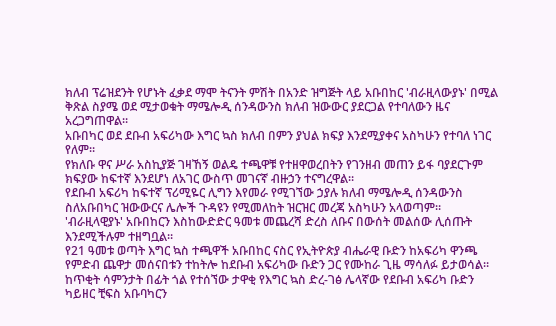ክለብ ፕሬዝደንት የሆኑት ፈቃደ ማሞ ትናንት ምሽት በአንድ ዝግጅት ላይ አቡበከር 'ብራዚላውያኑ' በሚል ቅጽል ስያሜ ወደ ሚታወቁት ማሜሎዲ ሰንዳውንስ ክለብ ዝውውር ያደርጋል የተባለውን ዜና አረጋግጠዋል።
አቡበካር ወደ ደቡብ አፍሪካው እግር ኳስ ክለብ በምን ያህል ክፍያ እንደሚያቀና አስካሁን የተባለ ነገር የለም።
የክለቡ ዋና ሥራ አስኪያጅ ገዛኸኝ ወልዴ ተጫዋቹ የተዘዋወረበትን የገንዘብ መጠን ይፋ ባያደርጉም ክፍያው ከፍተኛ እንደሆነ ለአገር ውስጥ መገናኛ ብዙኃን ተናግረዋል።
የደቡብ አፍሪካ ከፍተኛ ፕሪሚዬር ሊግን እየመራ የሚገኘው ኃያሉ ክለብ ማሜሎዲ ሰንዳውንስ ስለአቡበካር ዝውውርና ሌሎች ጉዳዩን የሚመለከት ዝርዝር መረጃ አስካሁን አላወጣም።
'ብራዚላዊያኑ' አቡበከርን እስከውድድር ዓመቱ መጨረሻ ድረስ ለቡና በውሰት መልሰው ሊሰጡት እንደሚችሉም ተዘግቧል።
የ21 ዓመቱ ወጣት እግር ኳስ ተጫዋች አቡበከር ናስር የኢትዮጵያ ብሔራዊ ቡድን ከአፍሪካ ዋንጫ የምድብ ጨዋታ መሰናበቱን ተከትሎ ከደቡብ አፍሪካው ቡድን ጋር የሙከራ ጊዜ ማሳለፉ ይታወሳል።
ከጥቂት ሳምንታት በፊት ጎል የተሰኘው ታዋቂ የእግር ኳስ ድረ-ገፅ ሌላኛው የደቡብ አፍሪካ ቡድን ካይዘር ቺፍስ አቡባካርን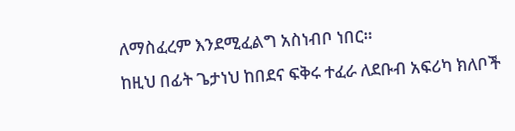ለማስፈረም እንደሚፈልግ አስነብቦ ነበር።
ከዚህ በፊት ጌታነህ ከበደና ፍቅሩ ተፈራ ለደቡብ አፍሪካ ክለቦች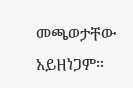መጫወታቸው አይዘነጋም።